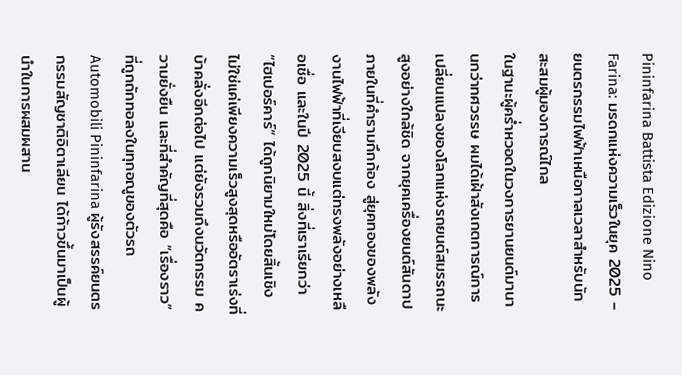Pininfarina Battista Edizione Nino Farina: มรดกแห่งความเร็วในยุค 2025 – ยนตรกรรมไฟฟ้าเหนือกาลเวลาสำหรับนักสะสมผู้มองการณ์ไกล
ในฐานะผู้คร่ำหวอดในวงการยานยนต์มานานกว่าทศวรรษ ผมได้เฝ้าสังเกตการณ์การเปลี่ยนแปลงของโลกแห่งรถยนต์สมรรถนะสูงอย่างใกล้ชิด จากยุคเครื่องยนต์สันดาปภายในที่คำรามกึกก้อง สู่ยุคทองของพลังงานไฟฟ้าที่เงียบสงบแต่ทรงพลังอย่างเหลือเชื่อ และในปี 2025 นี้ สิ่งที่เราเรียกว่า “ไฮเปอร์คาร์” ได้ถูกนิยามใหม่โดยสิ้นเชิง ไม่ใช่แค่เพียงความเร็วสูงสุดหรืออัตราเร่งที่บ้าคลั่งอีกต่อไป แต่ยังรวมถึงนวัตกรรม ความยั่งยืน และที่สำคัญที่สุดคือ “เรื่องราว” ที่ถูกถักทอลงในทุกอณูของตัวรถ Automobili Pininfarina ผู้รังสรรค์ยนตรกรรมสัญชาติอิตาเลียน ได้ก้าวขึ้นมาเป็นผู้นำในการผสมผสาน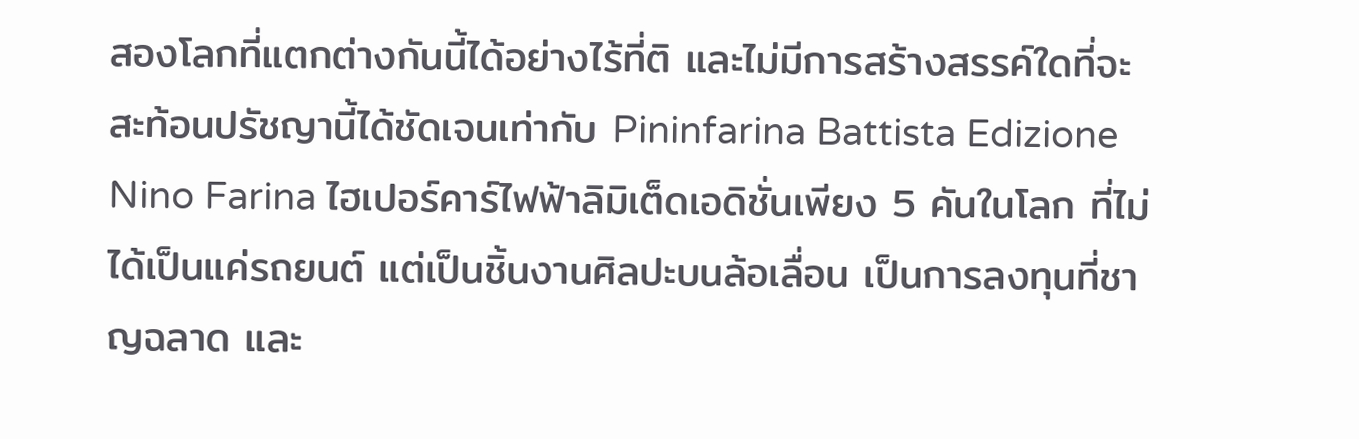สองโลกที่แตกต่างกันนี้ได้อย่างไร้ที่ติ และไม่มีการสร้างสรรค์ใดที่จะสะท้อนปรัชญานี้ได้ชัดเจนเท่ากับ Pininfarina Battista Edizione Nino Farina ไฮเปอร์คาร์ไฟฟ้าลิมิเต็ดเอดิชั่นเพียง 5 คันในโลก ที่ไม่ได้เป็นแค่รถยนต์ แต่เป็นชิ้นงานศิลปะบนล้อเลื่อน เป็นการลงทุนที่ชาญฉลาด และ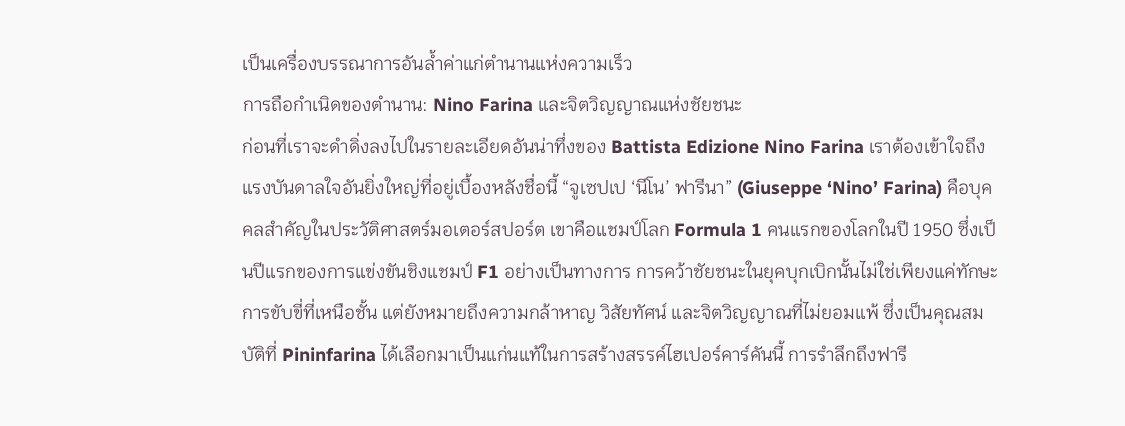เป็นเครื่องบรรณาการอันล้ำค่าแก่ตำนานแห่งความเร็ว
การถือกำเนิดของตำนาน: Nino Farina และจิตวิญญาณแห่งชัยชนะ
ก่อนที่เราจะดำดิ่งลงไปในรายละเอียดอันน่าทึ่งของ Battista Edizione Nino Farina เราต้องเข้าใจถึงแรงบันดาลใจอันยิ่งใหญ่ที่อยู่เบื้องหลังชื่อนี้ “จูเซปเป ‘นีโน’ ฟารีนา” (Giuseppe ‘Nino’ Farina) คือบุคคลสำคัญในประวัติศาสตร์มอเตอร์สปอร์ต เขาคือแชมป์โลก Formula 1 คนแรกของโลกในปี 1950 ซึ่งเป็นปีแรกของการแข่งขันชิงแชมป์ F1 อย่างเป็นทางการ การคว้าชัยชนะในยุคบุกเบิกนั้นไม่ใช่เพียงแค่ทักษะการขับขี่ที่เหนือชั้น แต่ยังหมายถึงความกล้าหาญ วิสัยทัศน์ และจิตวิญญาณที่ไม่ยอมแพ้ ซึ่งเป็นคุณสมบัติที่ Pininfarina ได้เลือกมาเป็นแก่นแท้ในการสร้างสรรค์ไฮเปอร์คาร์คันนี้ การรำลึกถึงฟารี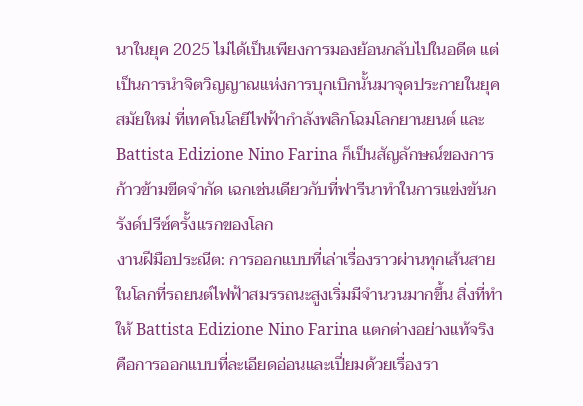นาในยุค 2025 ไม่ได้เป็นเพียงการมองย้อนกลับไปในอดีต แต่เป็นการนำจิตวิญญาณแห่งการบุกเบิกนั้นมาจุดประกายในยุคสมัยใหม่ ที่เทคโนโลยีไฟฟ้ากำลังพลิกโฉมโลกยานยนต์ และ Battista Edizione Nino Farina ก็เป็นสัญลักษณ์ของการก้าวข้ามขีดจำกัด เฉกเช่นเดียวกับที่ฟารีนาทำในการแข่งขันกรังด์ปรีซ์ครั้งแรกของโลก
งานฝีมือประณีต: การออกแบบที่เล่าเรื่องราวผ่านทุกเส้นสาย
ในโลกที่รถยนต์ไฟฟ้าสมรรถนะสูงเริ่มมีจำนวนมากขึ้น สิ่งที่ทำให้ Battista Edizione Nino Farina แตกต่างอย่างแท้จริงคือการออกแบบที่ละเอียดอ่อนและเปี่ยมด้วยเรื่องรา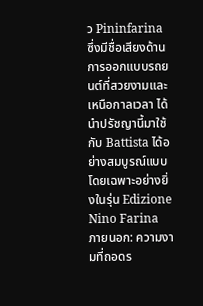ว Pininfarina ซึ่งมีชื่อเสียงด้านการออกแบบรถยนต์ที่สวยงามและเหนือกาลเวลา ได้นำปรัชญานี้มาใช้กับ Battista ได้อย่างสมบูรณ์แบบ โดยเฉพาะอย่างยิ่งในรุ่น Edizione Nino Farina
ภายนอก: ความงามที่ถอดร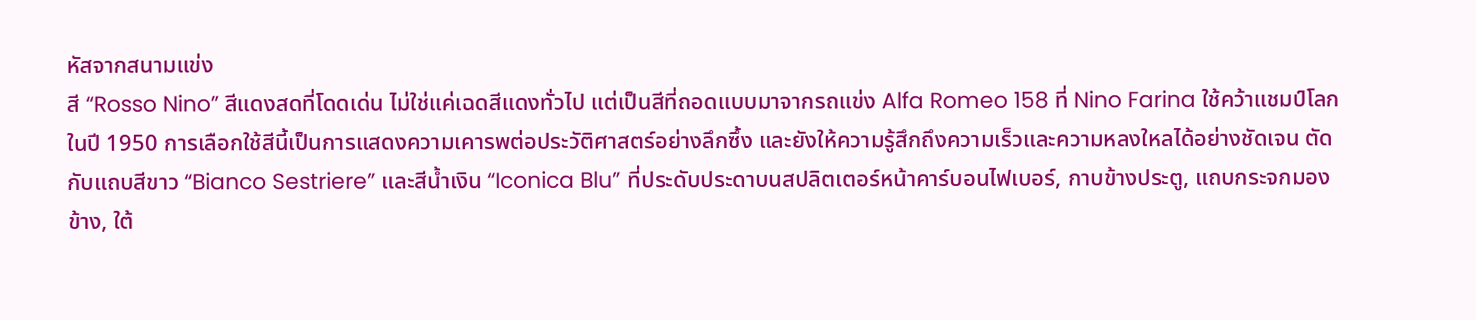หัสจากสนามแข่ง
สี “Rosso Nino” สีแดงสดที่โดดเด่น ไม่ใช่แค่เฉดสีแดงทั่วไป แต่เป็นสีที่ถอดแบบมาจากรถแข่ง Alfa Romeo 158 ที่ Nino Farina ใช้คว้าแชมป์โลกในปี 1950 การเลือกใช้สีนี้เป็นการแสดงความเคารพต่อประวัติศาสตร์อย่างลึกซึ้ง และยังให้ความรู้สึกถึงความเร็วและความหลงใหลได้อย่างชัดเจน ตัดกับแถบสีขาว “Bianco Sestriere” และสีน้ำเงิน “Iconica Blu” ที่ประดับประดาบนสปลิตเตอร์หน้าคาร์บอนไฟเบอร์, กาบข้างประตู, แถบกระจกมองข้าง, ใต้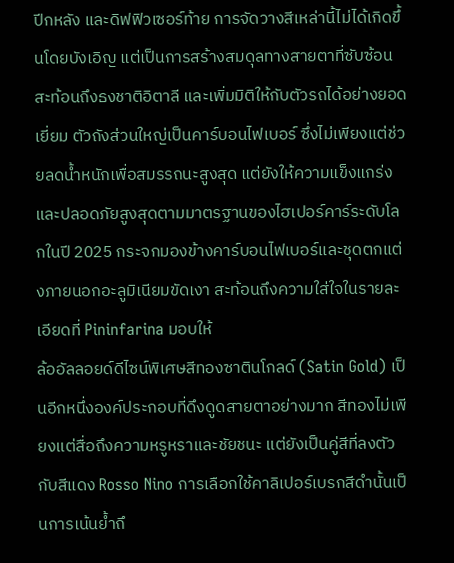ปีกหลัง และดิฟฟิวเซอร์ท้าย การจัดวางสีเหล่านี้ไม่ได้เกิดขึ้นโดยบังเอิญ แต่เป็นการสร้างสมดุลทางสายตาที่ซับซ้อน สะท้อนถึงธงชาติอิตาลี และเพิ่มมิติให้กับตัวรถได้อย่างยอดเยี่ยม ตัวถังส่วนใหญ่เป็นคาร์บอนไฟเบอร์ ซึ่งไม่เพียงแต่ช่วยลดน้ำหนักเพื่อสมรรถนะสูงสุด แต่ยังให้ความแข็งแกร่งและปลอดภัยสูงสุดตามมาตรฐานของไฮเปอร์คาร์ระดับโลกในปี 2025 กระจกมองข้างคาร์บอนไฟเบอร์และชุดตกแต่งภายนอกอะลูมิเนียมขัดเงา สะท้อนถึงความใส่ใจในรายละเอียดที่ Pininfarina มอบให้
ล้ออัลลอยด์ดีไซน์พิเศษสีทองซาตินโกลด์ (Satin Gold) เป็นอีกหนึ่งองค์ประกอบที่ดึงดูดสายตาอย่างมาก สีทองไม่เพียงแต่สื่อถึงความหรูหราและชัยชนะ แต่ยังเป็นคู่สีที่ลงตัวกับสีแดง Rosso Nino การเลือกใช้คาลิเปอร์เบรกสีดำนั้นเป็นการเน้นย้ำถึ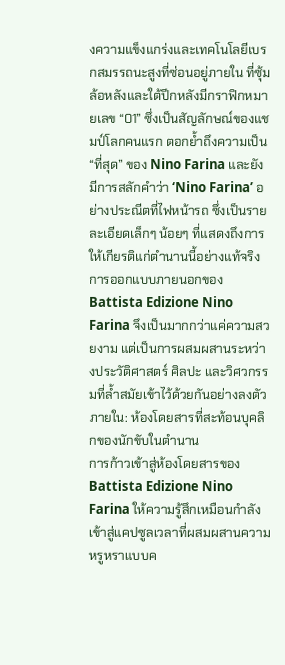งความแข็งแกร่งและเทคโนโลยีเบรกสมรรถนะสูงที่ซ่อนอยู่ภายใน ที่ซุ้มล้อหลังและใต้ปีกหลังมีกราฟิกหมายเลข “01” ซึ่งเป็นสัญลักษณ์ของแชมป์โลกคนแรก ตอกย้ำถึงความเป็น “ที่สุด” ของ Nino Farina และยังมีการสลักคำว่า ‘Nino Farina’ อย่างประณีตที่ไฟหน้ารถ ซึ่งเป็นรายละเอียดเล็กๆ น้อยๆ ที่แสดงถึงการให้เกียรติแก่ตำนานนี้อย่างแท้จริง การออกแบบภายนอกของ Battista Edizione Nino Farina จึงเป็นมากกว่าแค่ความสวยงาม แต่เป็นการผสมผสานระหว่างประวัติศาสตร์ ศิลปะ และวิศวกรรมที่ล้ำสมัยเข้าไว้ด้วยกันอย่างลงตัว
ภายใน: ห้องโดยสารที่สะท้อนบุคลิกของนักขับในตำนาน
การก้าวเข้าสู่ห้องโดยสารของ Battista Edizione Nino Farina ให้ความรู้สึกเหมือนกำลังเข้าสู่แคปซูลเวลาที่ผสมผสานความหรูหราแบบค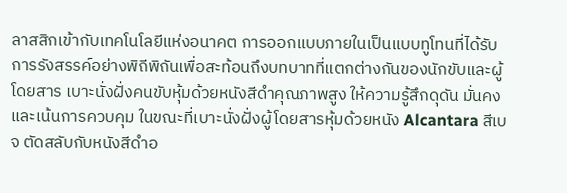ลาสสิกเข้ากับเทคโนโลยีแห่งอนาคต การออกแบบภายในเป็นแบบทูโทนที่ได้รับการรังสรรค์อย่างพิถีพิถันเพื่อสะท้อนถึงบทบาทที่แตกต่างกันของนักขับและผู้โดยสาร เบาะนั่งฝั่งคนขับหุ้มด้วยหนังสีดำคุณภาพสูง ให้ความรู้สึกดุดัน มั่นคง และเน้นการควบคุม ในขณะที่เบาะนั่งฝั่งผู้โดยสารหุ้มด้วยหนัง Alcantara สีเบจ ตัดสลับกับหนังสีดำอ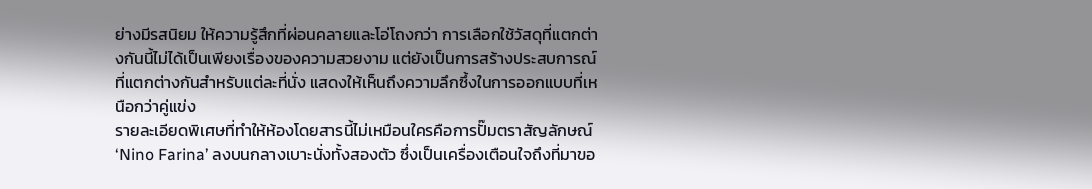ย่างมีรสนิยม ให้ความรู้สึกที่ผ่อนคลายและโอ่โถงกว่า การเลือกใช้วัสดุที่แตกต่างกันนี้ไม่ได้เป็นเพียงเรื่องของความสวยงาม แต่ยังเป็นการสร้างประสบการณ์ที่แตกต่างกันสำหรับแต่ละที่นั่ง แสดงให้เห็นถึงความลึกซึ้งในการออกแบบที่เหนือกว่าคู่แข่ง
รายละเอียดพิเศษที่ทำให้ห้องโดยสารนี้ไม่เหมือนใครคือการปั๊มตราสัญลักษณ์ ‘Nino Farina’ ลงบนกลางเบาะนั่งทั้งสองตัว ซึ่งเป็นเครื่องเตือนใจถึงที่มาขอ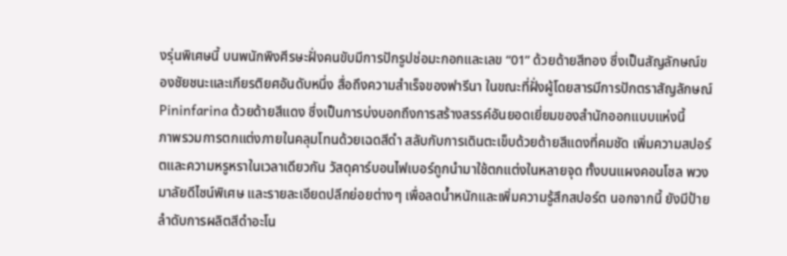งรุ่นพิเศษนี้ บนพนักพิงศีรษะฝั่งคนขับมีการปักรูปช่อมะกอกและเลข “01” ด้วยด้ายสีทอง ซึ่งเป็นสัญลักษณ์ของชัยชนะและเกียรติยศอันดับหนึ่ง สื่อถึงความสำเร็จของฟารีนา ในขณะที่ฝั่งผู้โดยสารมีการปักตราสัญลักษณ์ Pininfarina ด้วยด้ายสีแดง ซึ่งเป็นการบ่งบอกถึงการสร้างสรรค์อันยอดเยี่ยมของสำนักออกแบบแห่งนี้
ภาพรวมการตกแต่งภายในคลุมโทนด้วยเฉดสีดำ สลับกับการเดินตะเข็บด้วยด้ายสีแดงที่คมชัด เพิ่มความสปอร์ตและความหรูหราในเวลาเดียวกัน วัสดุคาร์บอนไฟเบอร์ถูกนำมาใช้ตกแต่งในหลายจุด ทั้งบนแผงคอนโซล พวงมาลัยดีไซน์พิเศษ และรายละเอียดปลีกย่อยต่างๆ เพื่อลดน้ำหนักและเพิ่มความรู้สึกสปอร์ต นอกจากนี้ ยังมีป้ายลำดับการผลิตสีดำอะโน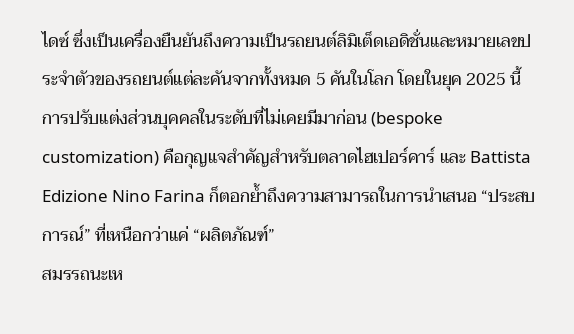ไดซ์ ซึ่งเป็นเครื่องยืนยันถึงความเป็นรถยนต์ลิมิเต็ดเอดิชั่นและหมายเลขประจำตัวของรถยนต์แต่ละคันจากทั้งหมด 5 คันในโลก โดยในยุค 2025 นี้ การปรับแต่งส่วนบุคคลในระดับที่ไม่เคยมีมาก่อน (bespoke customization) คือกุญแจสำคัญสำหรับตลาดไฮเปอร์คาร์ และ Battista Edizione Nino Farina ก็ตอกย้ำถึงความสามารถในการนำเสนอ “ประสบการณ์” ที่เหนือกว่าแค่ “ผลิตภัณฑ์”
สมรรถนะเห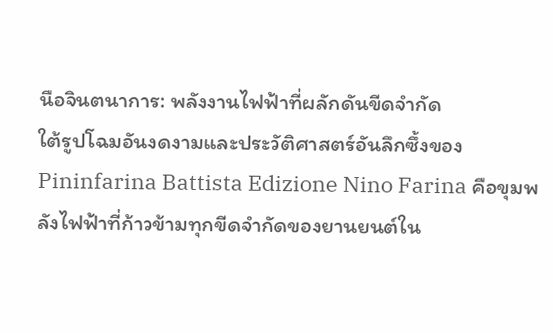นือจินตนาการ: พลังงานไฟฟ้าที่ผลักดันขีดจำกัด
ใต้รูปโฉมอันงดงามและประวัติศาสตร์อันลึกซึ้งของ Pininfarina Battista Edizione Nino Farina คือขุมพลังไฟฟ้าที่ก้าวข้ามทุกขีดจำกัดของยานยนต์ใน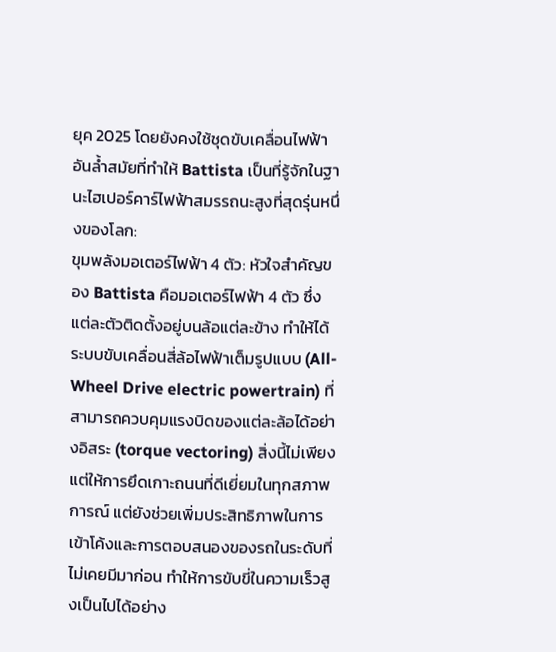ยุค 2025 โดยยังคงใช้ชุดขับเคลื่อนไฟฟ้าอันล้ำสมัยที่ทำให้ Battista เป็นที่รู้จักในฐานะไฮเปอร์คาร์ไฟฟ้าสมรรถนะสูงที่สุดรุ่นหนึ่งของโลก:
ขุมพลังมอเตอร์ไฟฟ้า 4 ตัว: หัวใจสำคัญของ Battista คือมอเตอร์ไฟฟ้า 4 ตัว ซึ่งแต่ละตัวติดตั้งอยู่บนล้อแต่ละข้าง ทำให้ได้ระบบขับเคลื่อนสี่ล้อไฟฟ้าเต็มรูปแบบ (All-Wheel Drive electric powertrain) ที่สามารถควบคุมแรงบิดของแต่ละล้อได้อย่างอิสระ (torque vectoring) สิ่งนี้ไม่เพียงแต่ให้การยึดเกาะถนนที่ดีเยี่ยมในทุกสภาพการณ์ แต่ยังช่วยเพิ่มประสิทธิภาพในการเข้าโค้งและการตอบสนองของรถในระดับที่ไม่เคยมีมาก่อน ทำให้การขับขี่ในความเร็วสูงเป็นไปได้อย่าง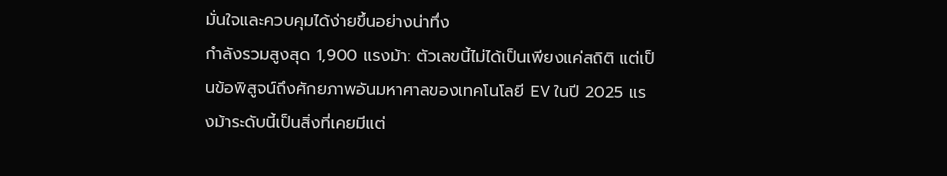มั่นใจและควบคุมได้ง่ายขึ้นอย่างน่าทึ่ง
กำลังรวมสูงสุด 1,900 แรงม้า: ตัวเลขนี้ไม่ได้เป็นเพียงแค่สถิติ แต่เป็นข้อพิสูจน์ถึงศักยภาพอันมหาศาลของเทคโนโลยี EV ในปี 2025 แรงม้าระดับนี้เป็นสิ่งที่เคยมีแต่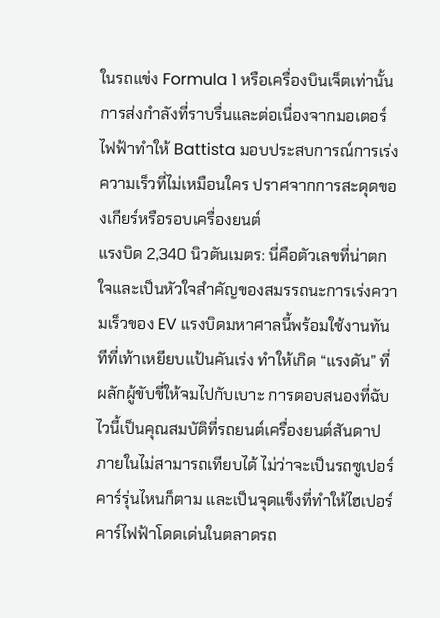ในรถแข่ง Formula 1 หรือเครื่องบินเจ็ตเท่านั้น การส่งกำลังที่ราบรื่นและต่อเนื่องจากมอเตอร์ไฟฟ้าทำให้ Battista มอบประสบการณ์การเร่งความเร็วที่ไม่เหมือนใคร ปราศจากการสะดุดของเกียร์หรือรอบเครื่องยนต์
แรงบิด 2,340 นิวตันเมตร: นี่คือตัวเลขที่น่าตกใจและเป็นหัวใจสำคัญของสมรรถนะการเร่งความเร็วของ EV แรงบิดมหาศาลนี้พร้อมใช้งานทันทีที่เท้าเหยียบแป้นคันเร่ง ทำให้เกิด “แรงดัน” ที่ผลักผู้ขับขี่ให้จมไปกับเบาะ การตอบสนองที่ฉับไวนี้เป็นคุณสมบัติที่รถยนต์เครื่องยนต์สันดาปภายในไม่สามารถเทียบได้ ไม่ว่าจะเป็นรถซูเปอร์คาร์รุ่นไหนก็ตาม และเป็นจุดแข็งที่ทำให้ไฮเปอร์คาร์ไฟฟ้าโดดเด่นในตลาดรถ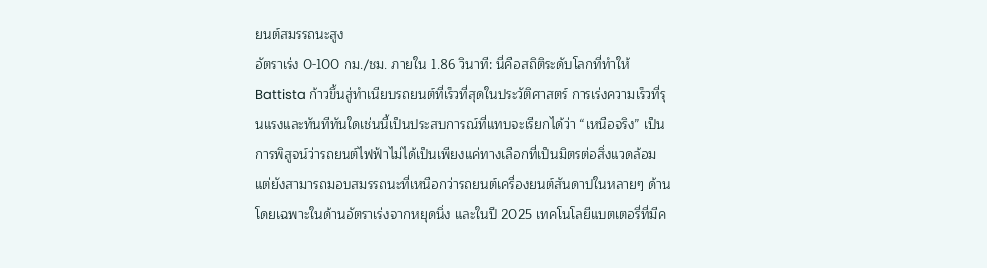ยนต์สมรรถนะสูง
อัตราเร่ง 0-100 กม./ชม. ภายใน 1.86 วินาที: นี่คือสถิติระดับโลกที่ทำให้ Battista ก้าวขึ้นสู่ทำเนียบรถยนต์ที่เร็วที่สุดในประวัติศาสตร์ การเร่งความเร็วที่รุนแรงและทันทีทันใดเช่นนี้เป็นประสบการณ์ที่แทบจะเรียกได้ว่า “เหนือจริง” เป็นการพิสูจน์ว่ารถยนต์ไฟฟ้าไม่ได้เป็นเพียงแค่ทางเลือกที่เป็นมิตรต่อสิ่งแวดล้อม แต่ยังสามารถมอบสมรรถนะที่เหนือกว่ารถยนต์เครื่องยนต์สันดาปในหลายๆ ด้าน โดยเฉพาะในด้านอัตราเร่งจากหยุดนิ่ง และในปี 2025 เทคโนโลยีแบตเตอรี่ที่มีค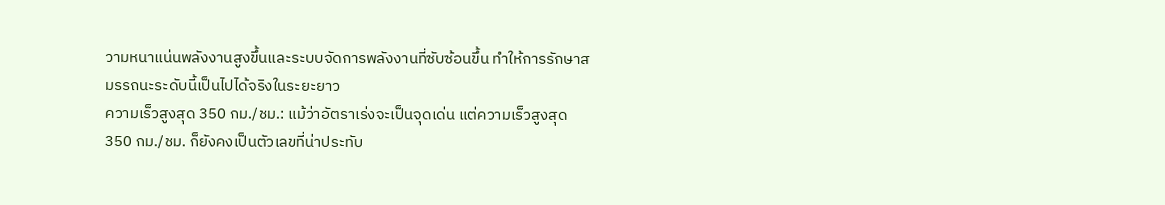วามหนาแน่นพลังงานสูงขึ้นและระบบจัดการพลังงานที่ซับซ้อนขึ้น ทำให้การรักษาสมรรถนะระดับนี้เป็นไปได้จริงในระยะยาว
ความเร็วสูงสุด 350 กม./ชม.: แม้ว่าอัตราเร่งจะเป็นจุดเด่น แต่ความเร็วสูงสุด 350 กม./ชม. ก็ยังคงเป็นตัวเลขที่น่าประทับ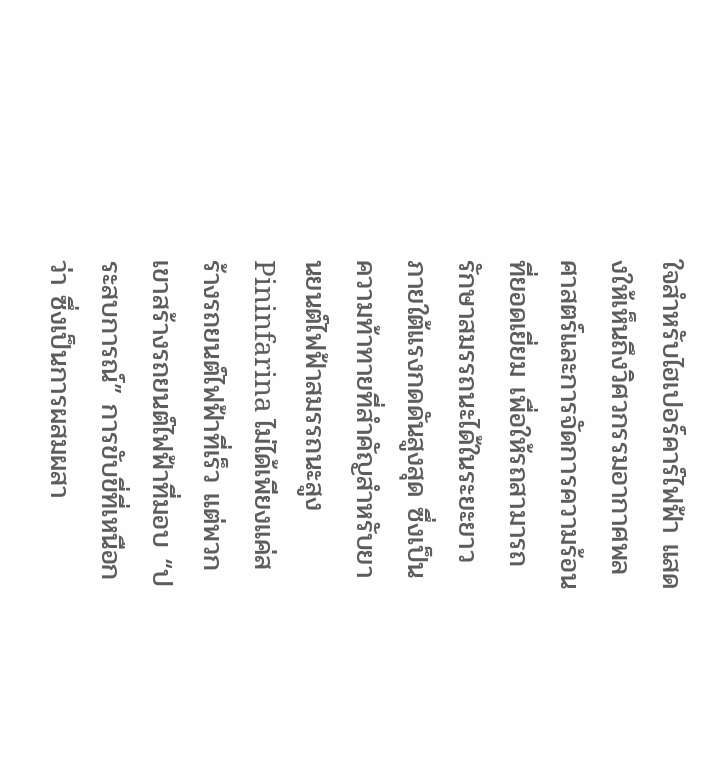ใจสำหรับไฮเปอร์คาร์ไฟฟ้า แสดงให้เห็นถึงวิศวกรรมอากาศพลศาสตร์และการจัดการความร้อนที่ยอดเยี่ยม เพื่อให้รถสามารถรักษาสมรรถนะได้ในระยะยาวภายใต้แรงกดดันสูงสุด ซึ่งเป็นความท้าทายที่สำคัญสำหรับยานยนต์ไฟฟ้าสมรรถนะสูง
Pininfarina ไม่ได้เพียงแค่สร้างรถยนต์ไฟฟ้าที่เร็ว แต่พวกเขาสร้างรถยนต์ไฟฟ้าที่มอบ “ประสบการณ์” การขับขี่ที่เหนือกว่า ซึ่งเป็นการผสมผสา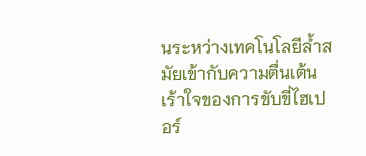นระหว่างเทคโนโลยีล้ำสมัยเข้ากับความตื่นเต้นเร้าใจของการขับขี่ไฮเปอร์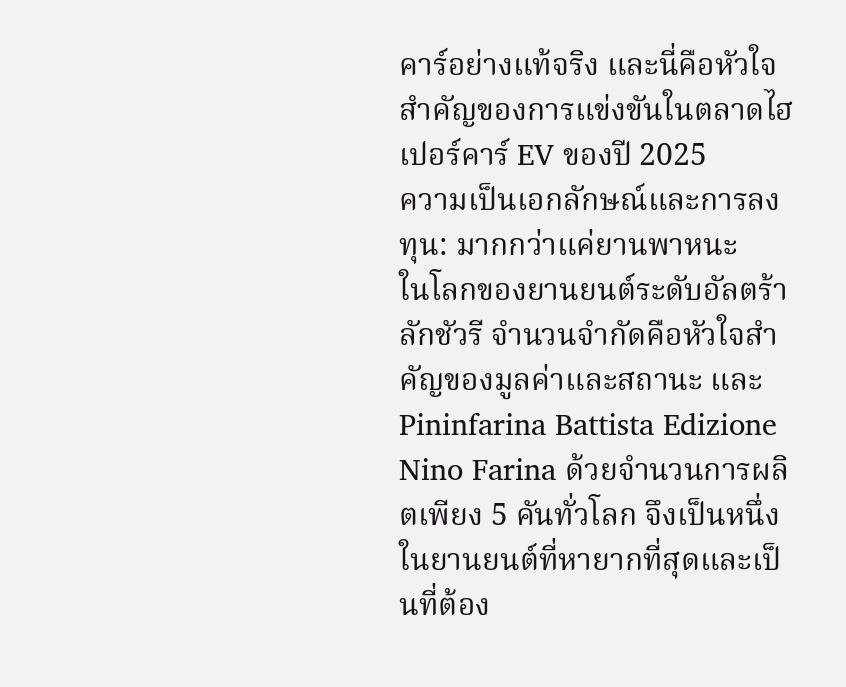คาร์อย่างแท้จริง และนี่คือหัวใจสำคัญของการแข่งขันในตลาดไฮเปอร์คาร์ EV ของปี 2025
ความเป็นเอกลักษณ์และการลงทุน: มากกว่าแค่ยานพาหนะ
ในโลกของยานยนต์ระดับอัลตร้าลักชัวรี จำนวนจำกัดคือหัวใจสำคัญของมูลค่าและสถานะ และ Pininfarina Battista Edizione Nino Farina ด้วยจำนวนการผลิตเพียง 5 คันทั่วโลก จึงเป็นหนึ่งในยานยนต์ที่หายากที่สุดและเป็นที่ต้อง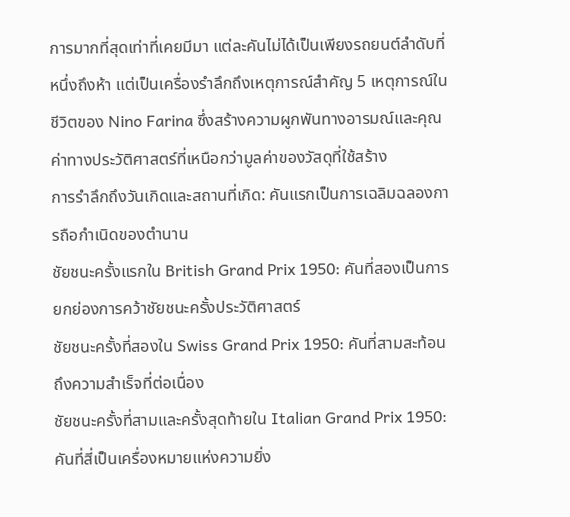การมากที่สุดเท่าที่เคยมีมา แต่ละคันไม่ได้เป็นเพียงรถยนต์ลำดับที่หนึ่งถึงห้า แต่เป็นเครื่องรำลึกถึงเหตุการณ์สำคัญ 5 เหตุการณ์ในชีวิตของ Nino Farina ซึ่งสร้างความผูกพันทางอารมณ์และคุณค่าทางประวัติศาสตร์ที่เหนือกว่ามูลค่าของวัสดุที่ใช้สร้าง
การรำลึกถึงวันเกิดและสถานที่เกิด: คันแรกเป็นการเฉลิมฉลองการถือกำเนิดของตำนาน
ชัยชนะครั้งแรกใน British Grand Prix 1950: คันที่สองเป็นการยกย่องการคว้าชัยชนะครั้งประวัติศาสตร์
ชัยชนะครั้งที่สองใน Swiss Grand Prix 1950: คันที่สามสะท้อนถึงความสำเร็จที่ต่อเนื่อง
ชัยชนะครั้งที่สามและครั้งสุดท้ายใน Italian Grand Prix 1950: คันที่สี่เป็นเครื่องหมายแห่งความยิ่ง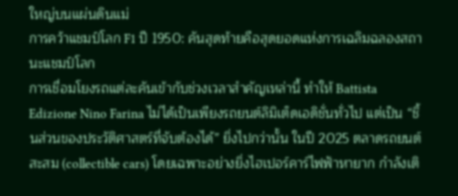ใหญ่บนแผ่นดินแม่
การคว้าแชมป์โลก F1 ปี 1950: คันสุดท้ายคือสุดยอดแห่งการเฉลิมฉลองสถานะแชมป์โลก
การเชื่อมโยงรถแต่ละคันเข้ากับช่วงเวลาสำคัญเหล่านี้ ทำให้ Battista Edizione Nino Farina ไม่ได้เป็นเพียงรถยนต์ลิมิเต็ดเอดิชั่นทั่วไป แต่เป็น “ชิ้นส่วนของประวัติศาสตร์ที่จับต้องได้” ยิ่งไปกว่านั้น ในปี 2025 ตลาดรถยนต์สะสม (collectible cars) โดยเฉพาะอย่างยิ่งไฮเปอร์คาร์ไฟฟ้าหายาก กำลังเติ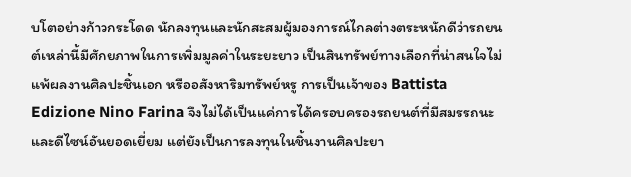บโตอย่างก้าวกระโดด นักลงทุนและนักสะสมผู้มองการณ์ไกลต่างตระหนักดีว่ารถยนต์เหล่านี้มีศักยภาพในการเพิ่มมูลค่าในระยะยาว เป็นสินทรัพย์ทางเลือกที่น่าสนใจไม่แพ้ผลงานศิลปะชิ้นเอก หรืออสังหาริมทรัพย์หรู การเป็นเจ้าของ Battista Edizione Nino Farina จึงไม่ได้เป็นแค่การได้ครอบครองรถยนต์ที่มีสมรรถนะและดีไซน์อันยอดเยี่ยม แต่ยังเป็นการลงทุนในชิ้นงานศิลปะยา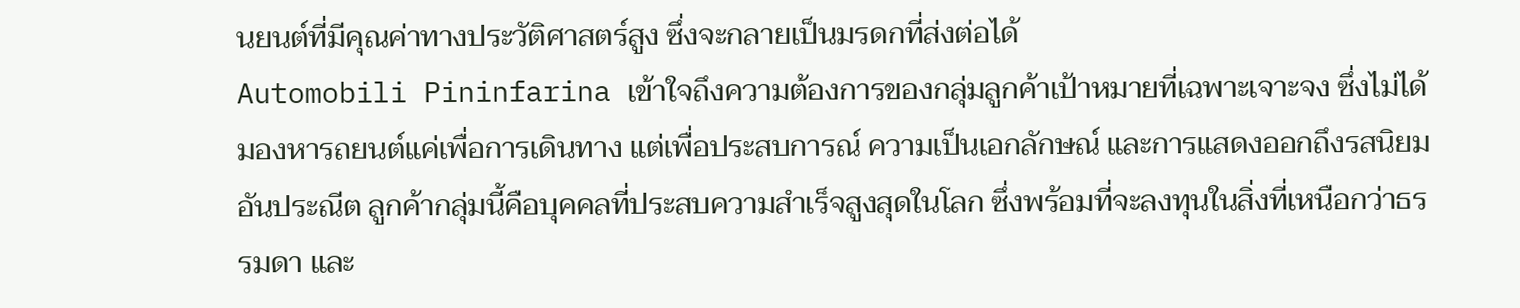นยนต์ที่มีคุณค่าทางประวัติศาสตร์สูง ซึ่งจะกลายเป็นมรดกที่ส่งต่อได้
Automobili Pininfarina เข้าใจถึงความต้องการของกลุ่มลูกค้าเป้าหมายที่เฉพาะเจาะจง ซึ่งไม่ได้มองหารถยนต์แค่เพื่อการเดินทาง แต่เพื่อประสบการณ์ ความเป็นเอกลักษณ์ และการแสดงออกถึงรสนิยมอันประณีต ลูกค้ากลุ่มนี้คือบุคคลที่ประสบความสำเร็จสูงสุดในโลก ซึ่งพร้อมที่จะลงทุนในสิ่งที่เหนือกว่าธรรมดา และ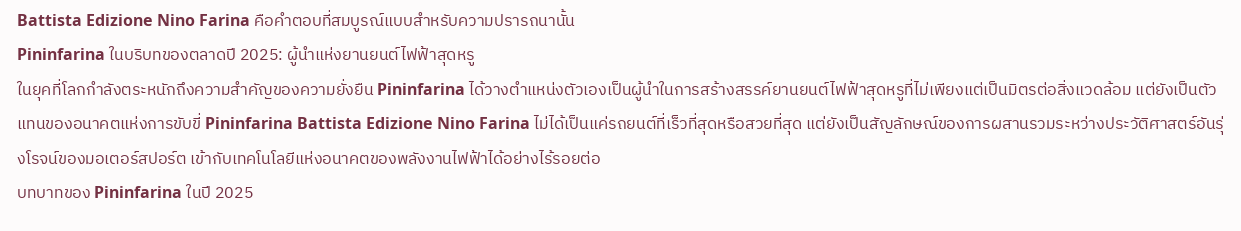Battista Edizione Nino Farina คือคำตอบที่สมบูรณ์แบบสำหรับความปรารถนานั้น
Pininfarina ในบริบทของตลาดปี 2025: ผู้นำแห่งยานยนต์ไฟฟ้าสุดหรู
ในยุคที่โลกกำลังตระหนักถึงความสำคัญของความยั่งยืน Pininfarina ได้วางตำแหน่งตัวเองเป็นผู้นำในการสร้างสรรค์ยานยนต์ไฟฟ้าสุดหรูที่ไม่เพียงแต่เป็นมิตรต่อสิ่งแวดล้อม แต่ยังเป็นตัวแทนของอนาคตแห่งการขับขี่ Pininfarina Battista Edizione Nino Farina ไม่ได้เป็นแค่รถยนต์ที่เร็วที่สุดหรือสวยที่สุด แต่ยังเป็นสัญลักษณ์ของการผสานรวมระหว่างประวัติศาสตร์อันรุ่งโรจน์ของมอเตอร์สปอร์ต เข้ากับเทคโนโลยีแห่งอนาคตของพลังงานไฟฟ้าได้อย่างไร้รอยต่อ
บทบาทของ Pininfarina ในปี 2025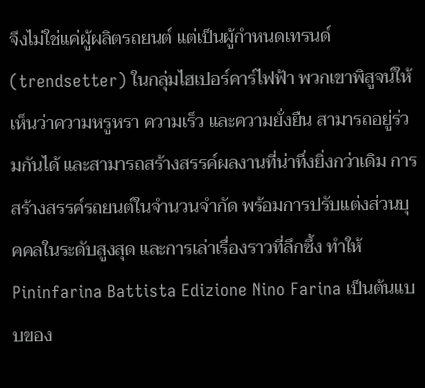จึงไม่ใช่แค่ผู้ผลิตรถยนต์ แต่เป็นผู้กำหนดเทรนด์ (trendsetter) ในกลุ่มไฮเปอร์คาร์ไฟฟ้า พวกเขาพิสูจน์ให้เห็นว่าความหรูหรา ความเร็ว และความยั่งยืน สามารถอยู่ร่วมกันได้ และสามารถสร้างสรรค์ผลงานที่น่าทึ่งยิ่งกว่าเดิม การสร้างสรรค์รถยนต์ในจำนวนจำกัด พร้อมการปรับแต่งส่วนบุคคลในระดับสูงสุด และการเล่าเรื่องราวที่ลึกซึ้ง ทำให้ Pininfarina Battista Edizione Nino Farina เป็นต้นแบบของ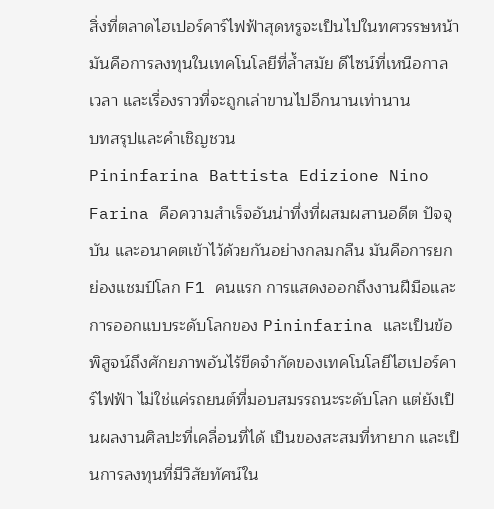สิ่งที่ตลาดไฮเปอร์คาร์ไฟฟ้าสุดหรูจะเป็นไปในทศวรรษหน้า มันคือการลงทุนในเทคโนโลยีที่ล้ำสมัย ดีไซน์ที่เหนือกาลเวลา และเรื่องราวที่จะถูกเล่าขานไปอีกนานเท่านาน
บทสรุปและคำเชิญชวน
Pininfarina Battista Edizione Nino Farina คือความสำเร็จอันน่าทึ่งที่ผสมผสานอดีต ปัจจุบัน และอนาคตเข้าไว้ด้วยกันอย่างกลมกลืน มันคือการยกย่องแชมป์โลก F1 คนแรก การแสดงออกถึงงานฝีมือและการออกแบบระดับโลกของ Pininfarina และเป็นข้อพิสูจน์ถึงศักยภาพอันไร้ขีดจำกัดของเทคโนโลยีไฮเปอร์คาร์ไฟฟ้า ไม่ใช่แค่รถยนต์ที่มอบสมรรถนะระดับโลก แต่ยังเป็นผลงานศิลปะที่เคลื่อนที่ได้ เป็นของสะสมที่หายาก และเป็นการลงทุนที่มีวิสัยทัศน์ใน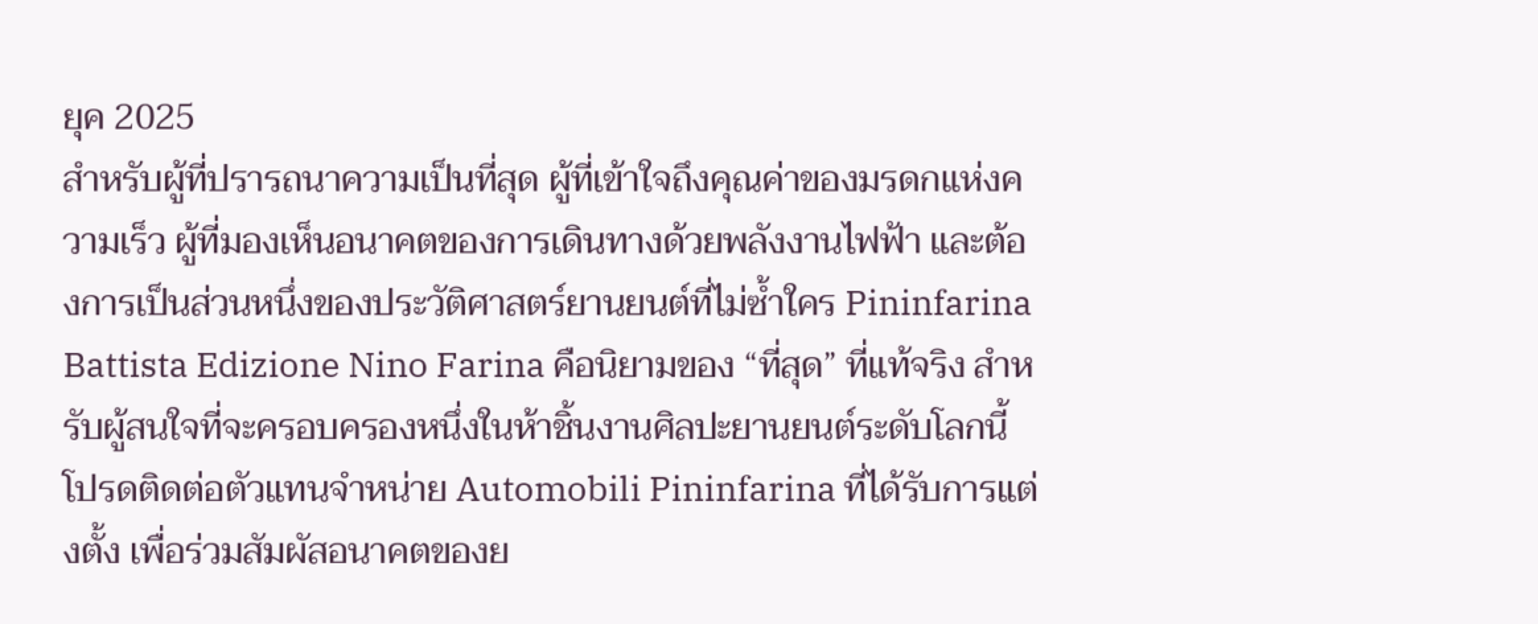ยุค 2025
สำหรับผู้ที่ปรารถนาความเป็นที่สุด ผู้ที่เข้าใจถึงคุณค่าของมรดกแห่งความเร็ว ผู้ที่มองเห็นอนาคตของการเดินทางด้วยพลังงานไฟฟ้า และต้องการเป็นส่วนหนึ่งของประวัติศาสตร์ยานยนต์ที่ไม่ซ้ำใคร Pininfarina Battista Edizione Nino Farina คือนิยามของ “ที่สุด” ที่แท้จริง สำหรับผู้สนใจที่จะครอบครองหนึ่งในห้าชิ้นงานศิลปะยานยนต์ระดับโลกนี้ โปรดติดต่อตัวแทนจำหน่าย Automobili Pininfarina ที่ได้รับการแต่งตั้ง เพื่อร่วมสัมผัสอนาคตของย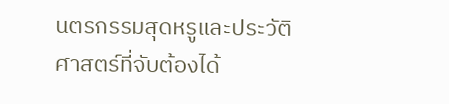นตรกรรมสุดหรูและประวัติศาสตร์ที่จับต้องได้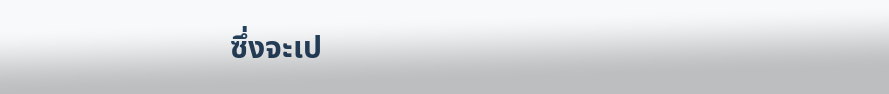ซึ่งจะเป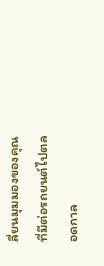ลี่ยนมุมมองของคุณที่มีต่อรถยนต์ไปตลอดกาล